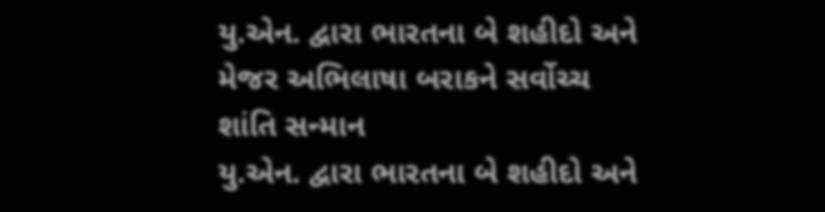યુ.એન. દ્વારા ભારતના બે શહીદો અને મેજર અભિલાષા બરાકને સર્વોચ્ચ શાંતિ સન્માન
યુ.એન. દ્વારા ભારતના બે શહીદો અને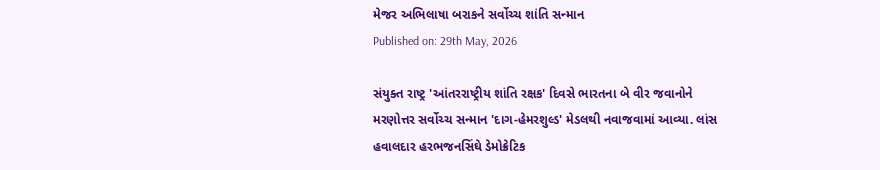મેજર અભિલાષા બરાકને સર્વોચ્ચ શાંતિ સન્માન
Published on: 29th May, 2026

સંયુક્ત રાષ્ટ્ર 'આંતરરાષ્ટ્રીય શાંતિ રક્ષક' દિવસે ભારતના બે વીર જવાનોને મરણોત્તર સર્વોચ્ચ સન્માન 'દાગ-હેમરશુલ્ડ' મેડલથી નવાજવામાં આવ્યા. લાંસ હવાલદાર હરભજનસિંઘે ડેમોક્રેટિક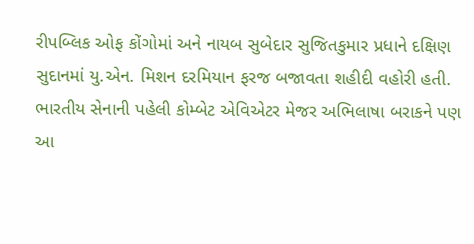રીપબ્લિક ઓફ કોંગોમાં અને નાયબ સુબેદાર સુજિતકુમાર પ્રધાને દક્ષિણ સુદાનમાં યુ.એન. મિશન દરમિયાન ફરજ બજાવતા શહીદી વહોરી હતી. ભારતીય સેનાની પહેલી કોમ્બેટ એવિએટર મેજર અભિલાષા બરાકને પણ આ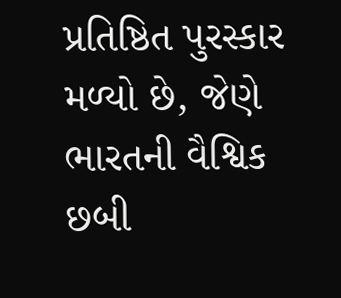પ્રતિષ્ઠિત પુરસ્કાર મળ્યો છે, જેણે ભારતની વૈશ્વિક છબી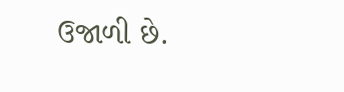ઉજાળી છે.